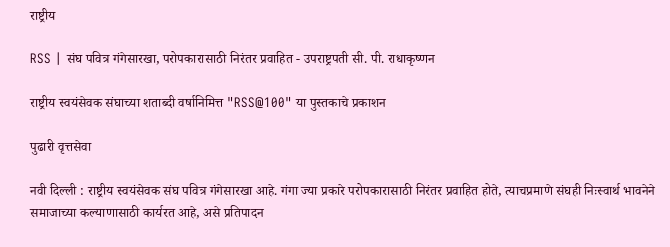राष्ट्रीय

RSS | संघ पवित्र गंगेसारखा, परोपकारासाठी निरंतर प्रवाहित - उपराष्ट्रपती सी. पी. राधाकृष्णन

राष्ट्रीय स्वयंसेवक संघाच्या शताब्दी वर्षानिमित्त "RSS@100" या पुस्तकाचे प्रकाशन

पुढारी वृत्तसेवा

नवी दिल्ली : राष्ट्रीय स्वयंसेवक संघ पवित्र गंगेसारखा आहे. गंगा ज्या प्रकारे परोपकारासाठी निरंतर प्रवाहित होते, त्याचप्रमाणे संघही निःस्वार्थ भावनेने समाजाच्या कल्याणासाठी कार्यरत आहे, असे प्रतिपादन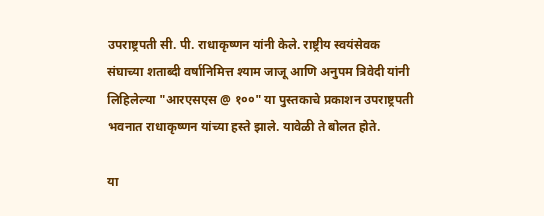उपराष्ट्रपती सी. पी. राधाकृष्णन यांनी केले. राष्ट्रीय स्वयंसेवक संघाच्या शताब्दी वर्षानिमित्त श्याम जाजू आणि अनुपम त्रिवेदी यांनी लिहिलेल्या "आरएसएस @ १००" या पुस्तकाचे प्रकाशन उपराष्ट्रपती भवनात राधाकृष्णन यांच्या हस्ते झाले. यावेळी ते बोलत होते.

या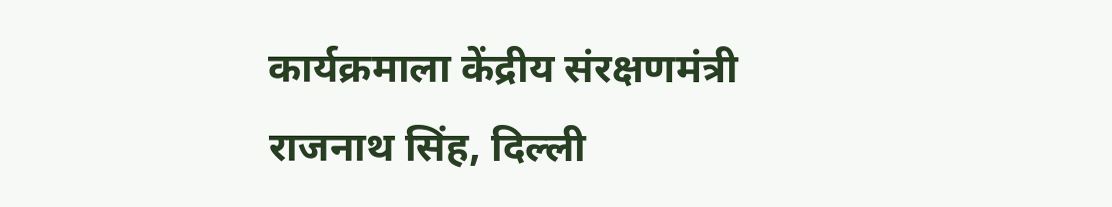कार्यक्रमाला केंद्रीय संरक्षणमंत्री राजनाथ सिंह, दिल्ली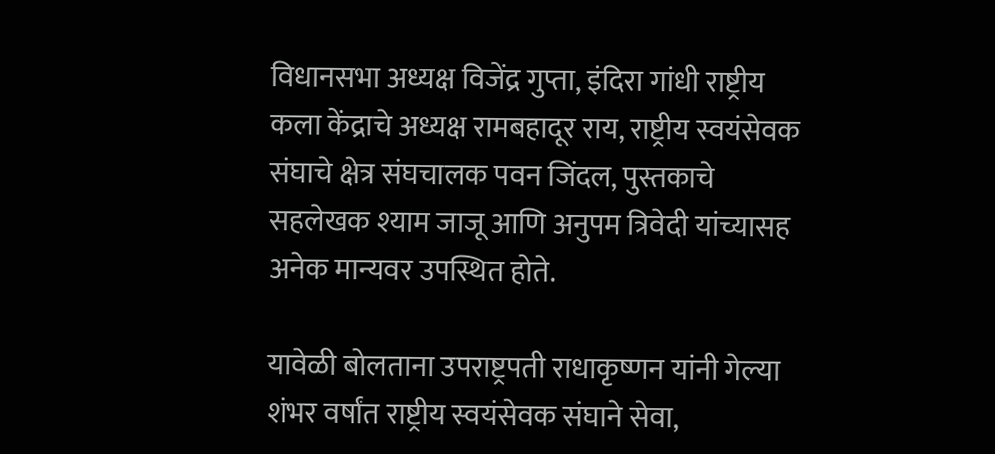विधानसभा अध्यक्ष विजेंद्र गुप्ता, इंदिरा गांधी राष्ट्रीय कला केंद्राचे अध्यक्ष रामबहादूर राय, राष्ट्रीय स्वयंसेवक संघाचे क्षेत्र संघचालक पवन जिंदल, पुस्तकाचे सहलेखक श्याम जाजू आणि अनुपम त्रिवेदी यांच्यासह अनेक मान्यवर उपस्थित होते.

यावेळी बोलताना उपराष्ट्रपती राधाकृष्णन यांनी गेल्या शंभर वर्षांत राष्ट्रीय स्वयंसेवक संघाने सेवा,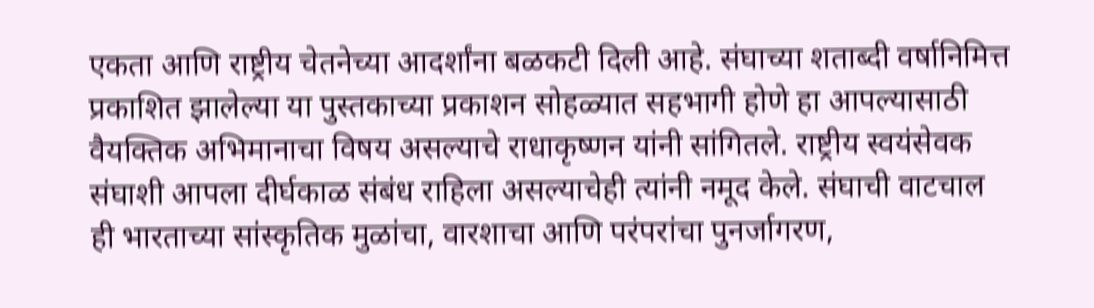एकता आणि राष्ट्रीय चेतनेच्या आदर्शांना बळकटी दिली आहे. संघाच्या शताब्दी वर्षानिमित्त प्रकाशित झालेल्या या पुस्तकाच्या प्रकाशन सोहळ्यात सहभागी होणे हा आपल्यासाठी वैयक्तिक अभिमानाचा विषय असल्याचे राधाकृष्णन यांनी सांगितले. राष्ट्रीय स्वयंसेवक संघाशी आपला दीर्घकाळ संबंध राहिला असल्याचेही त्यांनी नमूद केले. संघाची वाटचाल ही भारताच्या सांस्कृतिक मुळांचा, वारशाचा आणि परंपरांचा पुनर्जागरण,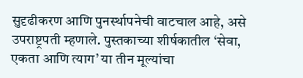सुदृढीकरण आणि पुनर्स्थापनेची वाटचाल आहे, असे उपराष्ट्रपती म्हणाले. पुस्तकाच्या शीर्षकातील ‘सेवा, एकता आणि त्याग’ या तीन मूल्यांचा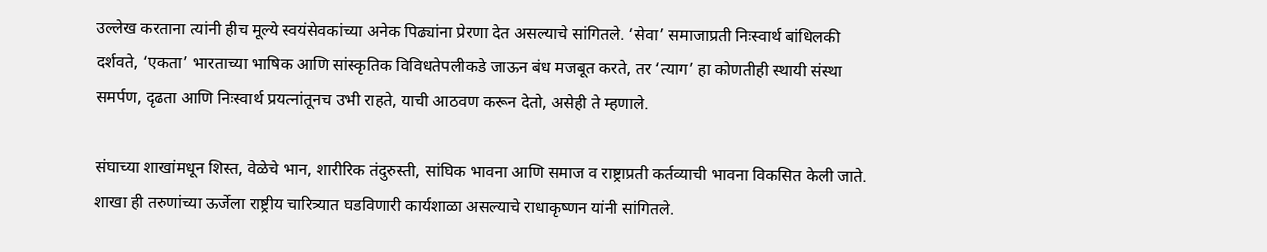उल्लेख करताना त्यांनी हीच मूल्ये स्वयंसेवकांच्या अनेक पिढ्यांना प्रेरणा देत असल्याचे सांगितले. ‘सेवा’ समाजाप्रती निःस्वार्थ बांधिलकी दर्शवते, ‘एकता’ भारताच्या भाषिक आणि सांस्कृतिक विविधतेपलीकडे जाऊन बंध मजबूत करते, तर ‘त्याग’ हा कोणतीही स्थायी संस्था समर्पण, दृढता आणि निःस्वार्थ प्रयत्नांतूनच उभी राहते, याची आठवण करून देतो, असेही ते म्हणाले.

संघाच्या शाखांमधून शिस्त, वेळेचे भान, शारीरिक तंदुरुस्ती, सांघिक भावना आणि समाज व राष्ट्राप्रती कर्तव्याची भावना विकसित केली जाते. शाखा ही तरुणांच्या ऊर्जेला राष्ट्रीय चारित्र्यात घडविणारी कार्यशाळा असल्याचे राधाकृष्णन यांनी सांगितले.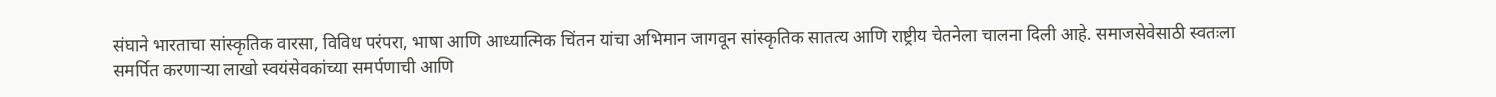संघाने भारताचा सांस्कृतिक वारसा, विविध परंपरा, भाषा आणि आध्यात्मिक चिंतन यांचा अभिमान जागवून सांस्कृतिक सातत्य आणि राष्ट्रीय चेतनेला चालना दिली आहे. समाजसेवेसाठी स्वतःला समर्पित करणाऱ्या लाखो स्वयंसेवकांच्या समर्पणाची आणि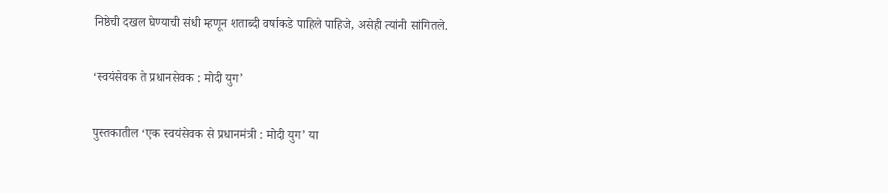निष्ठेची दखल घेण्याची संधी म्हणून शताब्दी वर्षाकडे पाहिले पाहिजे, असेही त्यांनी सांगितले.

‘स्वयंसेवक ते प्रधानसेवक : मोदी युग’

पुस्तकातील ‘एक स्वयंसेवक से प्रधानमंत्री : मोदी युग’ या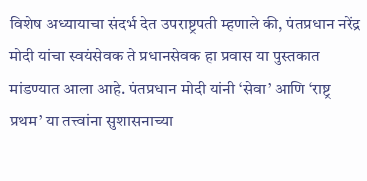विशेष अध्यायाचा संदर्भ देत उपराष्ट्रपती म्हणाले की, पंतप्रधान नरेंद्र मोदी यांचा स्वयंसेवक ते प्रधानसेवक हा प्रवास या पुस्तकात मांडण्यात आला आहे. पंतप्रधान मोदी यांनी ‘सेवा’ आणि ‘राष्ट्र प्रथम’ या तत्त्वांना सुशासनाच्या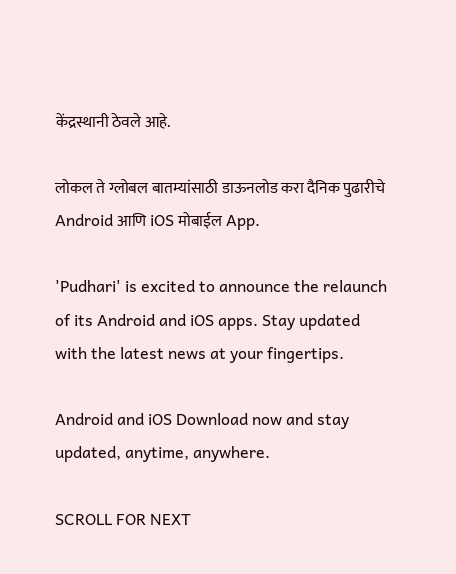केंद्रस्थानी ठेवले आहे.

लोकल ते ग्लोबल बातम्यांसाठी डाऊनलोड करा दैनिक पुढारीचे Android आणि iOS मोबाईल App.

'Pudhari' is excited to announce the relaunch of its Android and iOS apps. Stay updated with the latest news at your fingertips.

Android and iOS Download now and stay updated, anytime, anywhere.

SCROLL FOR NEXT